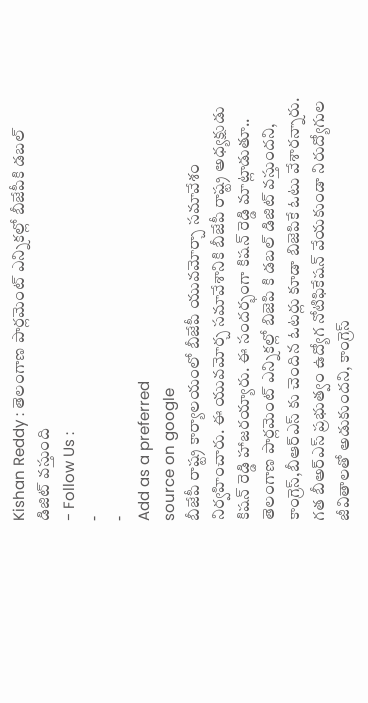Kishan Reddy : తెలంగాణ పార్లమెంట్ ఎన్నికల్లో బీజేపీకి డబల్ డిజిట్ వస్తుంది
- Follow Us :
-
-
Add as a preferred
source on google
బీజేపీ రాష్ట్ర కార్యాలయంలో బీజేపీ యువమోర్చా సమావేశం నిర్వహించారు. ఈ యువమోర్చ సమావేశానికి బీజేపీ రాష్ట్ర అధ్యక్షుడు కిషన్ రెడ్డి హాజరయ్యారు. ఈ సందర్భంగా కిషన్ రెడ్డి మాట్లాడుతూ.. తెలంగాణ పార్లమెంట్ ఎన్నికల్లో బిజెపి కి డబల్ డిజిట్ వస్తుందని, కాంగ్రెస్,బీఆర్ఎస్ కు చెందిన ఓటర్లు కూడా బిజెపికే ఓటు వేశారన్నారు. గత బీఅర్ఎస్ ప్రభుత్వం ఉద్యోగ నోటిఫికేషన్ వేయకుండా నిరుద్యోగుల జీవితాలతో అడుకుందని, కాంగ్రెస్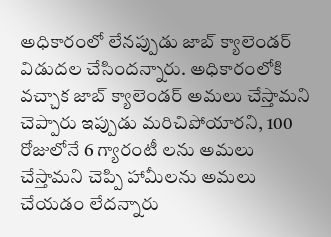అధికారంలో లేనప్పుడు జాబ్ క్యాలెండర్ విడుదల చేసిందన్నారు. అధికారంలోకి వచ్చాక జాబ్ క్యాలెండర్ అమలు చేస్తామని చెప్పారు ఇప్పుడు మరిచిపోయారని, 100 రోజులోనే 6 గ్యారంటీ లను అమలు చేస్తామని చెప్పి హామీలను అమలు చేయడం లేదన్నారు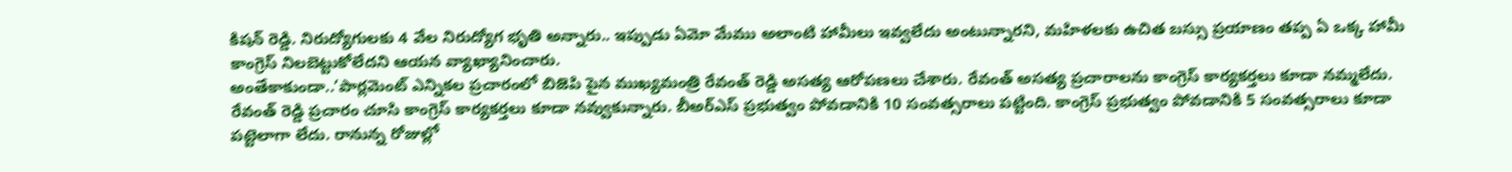కిషన్ రెడ్డి. నిరుద్యోగులకు 4 వేల నిరుద్యోగ భృతి అన్నారు.. ఇప్పుడు ఏమో మేము అలాంటి హామీలు ఇవ్వలేదు అంటున్నారని, మహిళలకు ఉచిత బస్సు ప్రయాణం తప్ప ఏ ఒక్క హామీ కాంగ్రెస్ నిలబెట్టుకోలేదని ఆయన వ్యాఖ్యానించారు.
అంతేకాకుండా..’పార్లమెంట్ ఎన్నికల ప్రచారంలో బిజెపి పైన ముఖ్యమంత్రి రేవంత్ రెడ్డి అసత్య ఆరోపణలు చేశారు. రేవంత్ అసత్య ప్రచారాలను కాంగ్రెస్ కార్యకర్తలు కూడా నమ్మలేదు. రేవంత్ రెడ్డి ప్రచారం చూసి కాంగ్రెస్ కార్యకర్తలు కూడా నవ్వుకున్నారు. బీఅర్ఎస్ ప్రభుత్వం పోవడానికి 10 సంవత్సరాలు పట్టింది. కాంగ్రెస్ ప్రభుత్వం పోవడానికి 5 సంవత్సరాలు కూడా పట్టెలాగా లేదు. రానున్న రోజుల్లో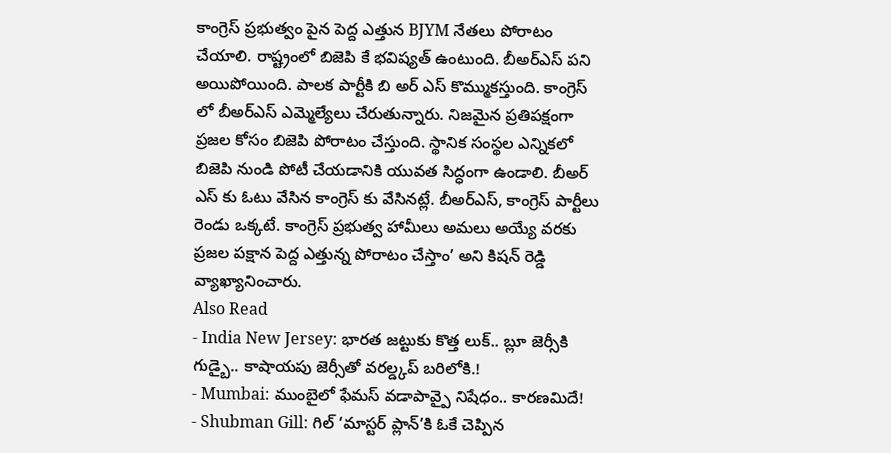కాంగ్రెస్ ప్రభుత్వం పైన పెద్ద ఎత్తున BJYM నేతలు పోరాటం చేయాలి. రాష్ట్రంలో బిజెపి కే భవిష్యత్ ఉంటుంది. బీఅర్ఎస్ పని అయిపోయింది. పాలక పార్టీకి బి అర్ ఎస్ కొమ్ముకస్తుంది. కాంగ్రెస్ లో బీఅర్ఎస్ ఎమ్మెల్యేలు చేరుతున్నారు. నిజమైన ప్రతిపక్షంగా ప్రజల కోసం బిజెపి పోరాటం చేస్తుంది. స్థానిక సంస్థల ఎన్నికలో బిజెపి నుండి పోటీ చేయడానికి యువత సిద్ధంగా ఉండాలి. బీఅర్ ఎస్ కు ఓటు వేసిన కాంగ్రెస్ కు వేసినట్లే. బీఅర్ఎస్, కాంగ్రెస్ పార్టీలు రెండు ఒక్కటే. కాంగ్రెస్ ప్రభుత్వ హామీలు అమలు అయ్యే వరకు ప్రజల పక్షాన పెద్ద ఎత్తున్న పోరాటం చేస్తాం’ అని కిషన్ రెడ్డి వ్యాఖ్యానించారు.
Also Read
- India New Jersey: భారత జట్టుకు కొత్త లుక్.. బ్లూ జెర్సీకి గుడ్బై.. కాషాయపు జెర్సీతో వరల్డ్కప్ బరిలోకి.!
- Mumbai: ముంబైలో ఫేమస్ వడాపావ్పై నిషేధం.. కారణమిదే!
- Shubman Gill: గిల్ ‘మాస్టర్ ప్లాన్’కి ఓకే చెప్పిన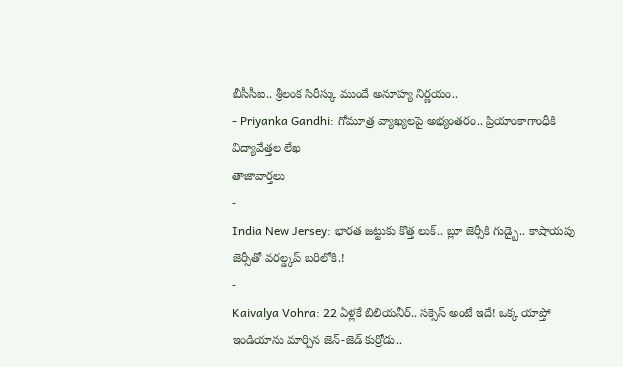బీసీసీఐ.. శ్రీలంక సిరీస్కు ముందే అనూహ్య నిర్ణయం..
- Priyanka Gandhi: గోమూత్ర వ్యాఖ్యలపై అభ్యంతరం.. ప్రియాంకాగాంధీకి విద్యావేత్తల లేఖ
తాజావార్తలు
-
India New Jersey: భారత జట్టుకు కొత్త లుక్.. బ్లూ జెర్సీకి గుడ్బై.. కాషాయపు జెర్సీతో వరల్డ్కప్ బరిలోకి.!
-
Kaivalya Vohra: 22 ఏళ్లకే బిలియనీర్.. సక్సెస్ అంటే ఇదే! ఒక్క యాప్తో ఇండియాను మార్చిన జెన్-జెడ్ కుర్రోడు..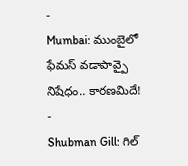-
Mumbai: ముంబైలో ఫేమస్ వడాపావ్పై నిషేధం.. కారణమిదే!
-
Shubman Gill: గిల్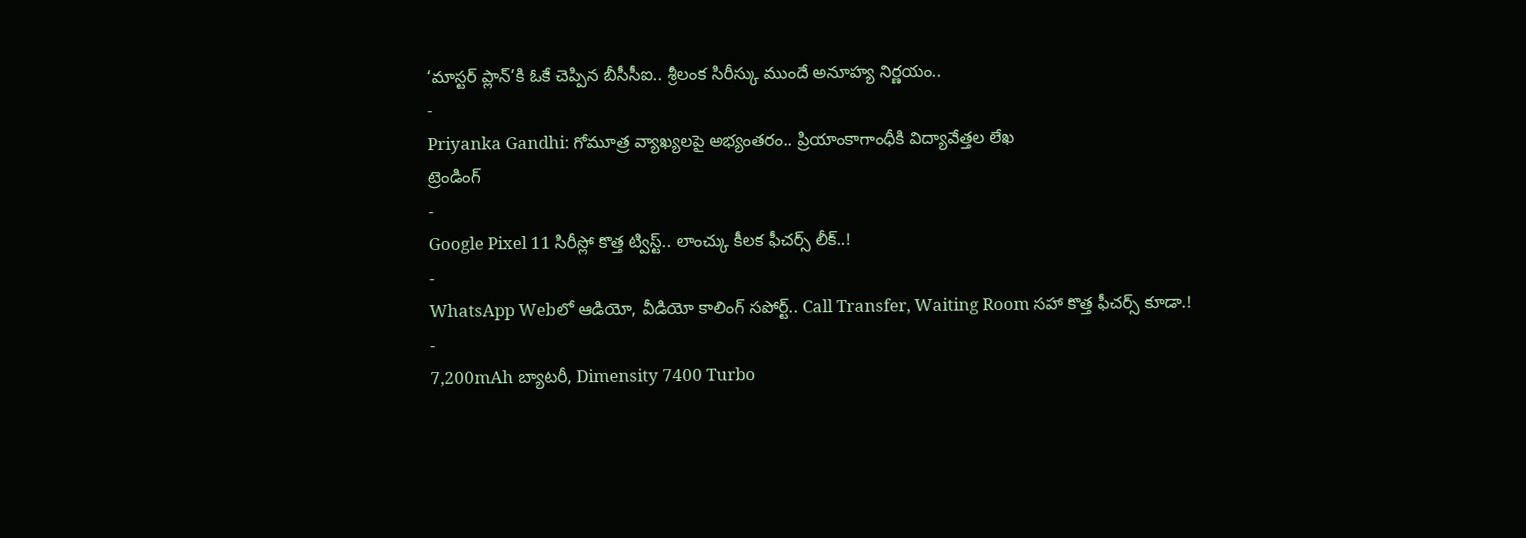‘మాస్టర్ ప్లాన్’కి ఓకే చెప్పిన బీసీసీఐ.. శ్రీలంక సిరీస్కు ముందే అనూహ్య నిర్ణయం..
-
Priyanka Gandhi: గోమూత్ర వ్యాఖ్యలపై అభ్యంతరం.. ప్రియాంకాగాంధీకి విద్యావేత్తల లేఖ
ట్రెండింగ్
-
Google Pixel 11 సిరీస్లో కొత్త ట్విస్ట్.. లాంచ్కు కీలక ఫీచర్స్ లీక్..!
-
WhatsApp Webలో ఆడియో, వీడియో కాలింగ్ సపోర్ట్.. Call Transfer, Waiting Room సహా కొత్త ఫీచర్స్ కూడా.!
-
7,200mAh బ్యాటరీ, Dimensity 7400 Turbo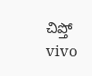చిప్తో vivo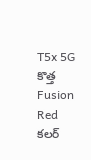T5x 5G కొత్త Fusion Red కలర్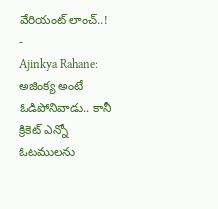వేరియంట్ లాంచ్..!
-
Ajinkya Rahane: అజింక్య అంటే ఓడిపోనివాడు.. కానీ క్రికెట్ ఎన్నో ఓటములను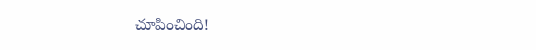చూపించింది!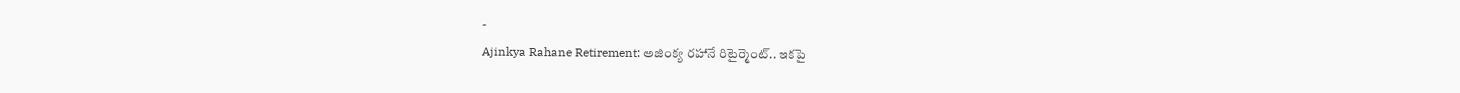-
Ajinkya Rahane Retirement: అజింక్య రహానే రిటైర్మెంట్.. ఇకపై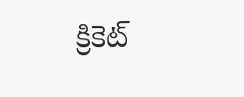క్రికెట్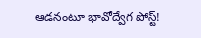ఆడనంటూ భావోద్వేగ పోస్ట్!